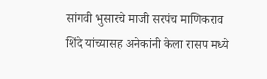सांगवी भुसारचे माजी सरपंच माणिकराव शिंदे यांच्यासह अनेकांनी केला रासप मध्ये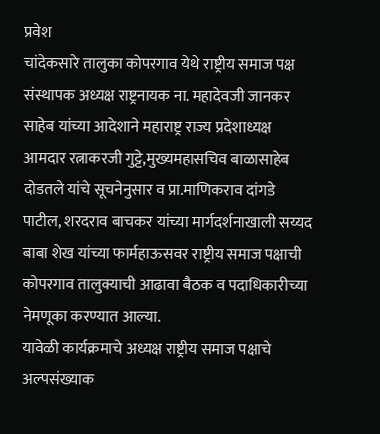प्रवेश
चांदेकसारे तालुका कोपरगाव येथे राष्ट्रीय समाज पक्ष संस्थापक अध्यक्ष राष्ट्रनायक ना. महादेवजी जानकर साहेब यांच्या आदेशाने महाराष्ट्र राज्य प्रदेशाध्यक्ष आमदार रत्नाकरजी गुट्टे,मुख्यमहासचिव बाळासाहेब दोडतले यांचे सूचनेनुसार व प्रा.माणिकराव दांगडे पाटील, शरदराव बाचकर यांच्या मार्गदर्शनाखाली सय्यद बाबा शेख यांच्या फार्महाऊसवर राष्ट्रीय समाज पक्षाची कोपरगाव तालुक्याची आढावा बैठक व पदाधिकारीच्या नेमणूका करण्यात आल्या.
यावेळी कार्यक्रमाचे अध्यक्ष राष्ट्रीय समाज पक्षाचे अल्पसंख्याक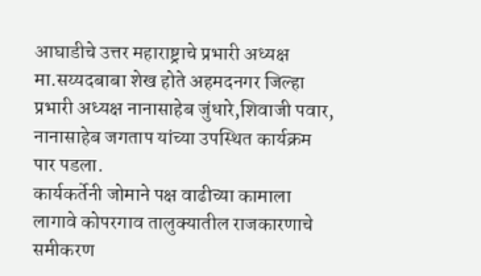आघाडीचे उत्तर महाराष्ट्राचे प्रभारी अध्यक्ष मा.सय्यदबाबा शेख होते अहमदनगर जिल्हा प्रभारी अध्यक्ष नानासाहेब जुंधारे,शिवाजी पवार, नानासाहेब जगताप यांच्या उपस्थित कार्यक्रम पार पडला.
कार्यकर्तेनी जोमाने पक्ष वाढीच्या कामाला लागावे कोपरगाव तालुक्यातील राजकारणाचे समीकरण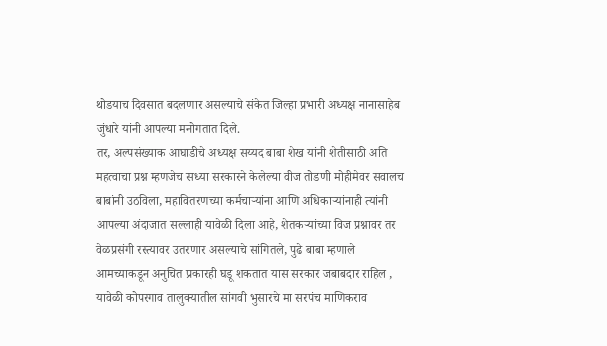थोडयाच दिवसात बदलणार असल्याचे संकेत जिल्हा प्रभारी अध्यक्ष नानासाहेब जुंधारे यांनी आपल्या मनोगतात दिले.
तर, अल्पसंख्याक आघाडीचे अध्यक्ष सय्यद बाबा शेख यांनी शेतीसाठी अति महत्वाचा प्रश्न म्हणजेच सध्या सरकारने केलेल्या वीज तोडणी मोहीमेवर सवालच बाबांनी उठविला, महावितरणच्या कर्मचाऱ्यांना आणि अधिकाऱ्यांनाही त्यांनी आपल्या अंदाजात सल्लाही यावेळी दिला आहे, शेतकऱ्यांच्या विज प्रश्नावर तर वेळप्रसंगी रस्त्यावर उतरणार असल्याचे सांगितले, पुढे बाबा म्हणाले आमच्याकडून अनुचित प्रकारही घडू शकतात यास सरकार जबाबदार राहिल , यावेळी कोपरगाव तालुक्यातील सांगवी भुसारचे मा सरपंच माणिकराव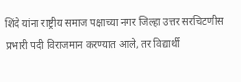शिंदे यांना राष्ट्रीय समाज पक्षाच्या नगर जिल्हा उत्तर सरचिटणीस प्रभारी पदी विराजमान करण्यात आले, तर विद्यार्थी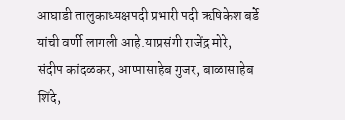आघाडी तालुकाध्यक्षपदी प्रभारी पदी ऋषिकेश बर्डे यांची वर्णी लागली आहे.याप्रसंगी राजेंद्र मोरे, संदीप कांदळकर, आप्पासाहेब गुजर, बाळासाहेब शिंदे,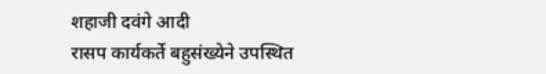शहाजी दवंगे आदी
रासप कार्यकर्ते बहुसंख्येने उपस्थित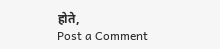होते,
Post a Comment